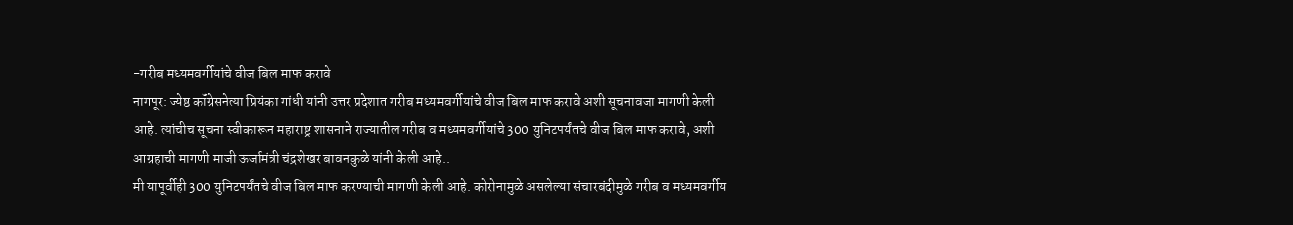-गरीब मध्यमवर्गीयांचे वीज बिल माफ करावे
नागपूर: ज्येष्ठ कॉंग्रेसनेत्या प्रियंका गांधी यांनी उत्तर प्रदेशात गरीब मध्यमवर्गीयांचे वीज बिल माफ करावे अशी सूचनावजा मागणी केली आहे. त्यांचीच सूचना स्वीकारून महाराष्ट्र शासनाने राज्यातील गरीब व मध्यमवर्गीयांचे 300 युनिटपर्यंतचे वीज बिल माफ करावे, अशी आग्रहाची मागणी माजी ऊर्जामंत्री चंद्रशेखर बावनकुळे यांनी केली आहे..
मी यापूर्वीही 300 युनिटपर्यंतचे वीज बिल माफ करण्याची मागणी केली आहे. कोरोनामुळे असलेल्या संचारबंदीमुळे गरीब व मध्यमवर्गीय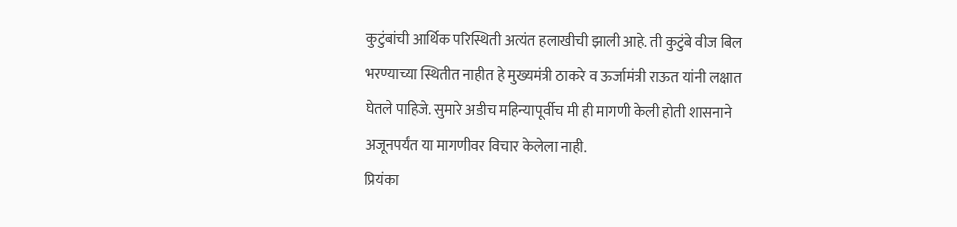कुटुंबांची आर्थिक परिस्थिती अत्यंत हलाखीची झाली आहे. ती कुटुंबे वीज बिल भरण्याच्या स्थितीत नाहीत हे मुख्यमंत्री ठाकरे व ऊर्जामंत्री राऊत यांनी लक्षात घेतले पाहिजे. सुमारे अडीच महिन्यापूर्वीच मी ही मागणी केली होती शासनाने अजूनपर्यंत या मागणीवर विचार केलेला नाही.
प्रियंका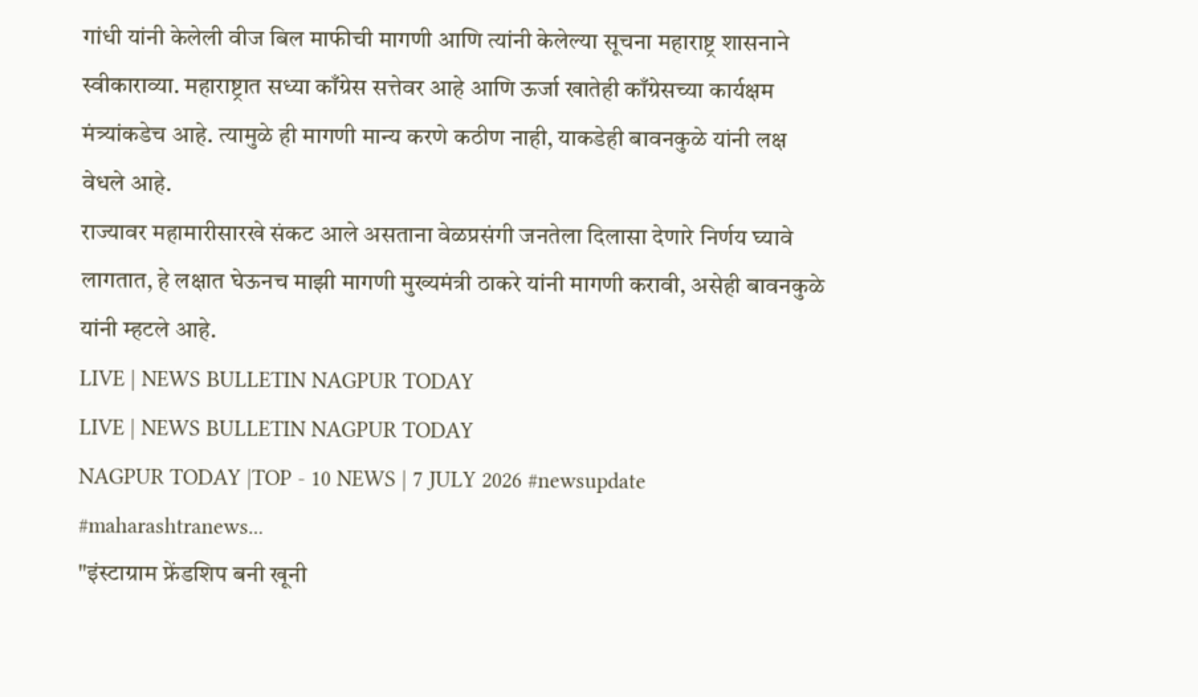गांधी यांनी केलेली वीज बिल माफीची मागणी आणि त्यांनी केलेल्या सूचना महाराष्ट्र शासनाने स्वीकाराव्या. महाराष्ट्रात सध्या काँग्रेस सत्तेवर आहे आणि ऊर्जा खातेही काँग्रेसच्या कार्यक्षम मंत्र्यांकडेच आहे. त्यामुळे ही मागणी मान्य करणे कठीण नाही, याकडेही बावनकुळे यांनी लक्ष वेधले आहे.
राज्यावर महामारीसारखे संकट आले असताना वेळप्रसंगी जनतेला दिलासा देणारे निर्णय घ्यावे लागतात, हे लक्षात घेऊनच माझी मागणी मुख्यमंत्री ठाकरे यांनी मागणी करावी, असेही बावनकुळे यांनी म्हटले आहे.
LIVE | NEWS BULLETIN NAGPUR TODAY
LIVE | NEWS BULLETIN NAGPUR TODAY
NAGPUR TODAY |TOP - 10 NEWS | 7 JULY 2026 #newsupdate #maharashtranews...
"इंस्टाग्राम फ्रेंडशिप बनी खूनी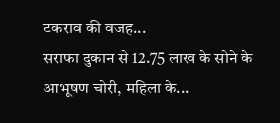टकराव की वजह...
सराफा दुकान से 12.75 लाख के सोने के आभूषण चोरी, महिला के...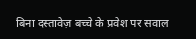बिना दस्तावेज़ बच्चे के प्रवेश पर सवाल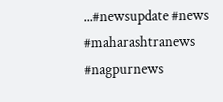...#newsupdate #news #maharashtranews #nagpurnews